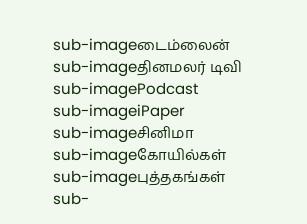sub-imageடைம்லைன்
sub-imageதினமலர் டிவி
sub-imagePodcast
sub-imageiPaper
sub-imageசினிமா
sub-imageகோயில்கள்
sub-imageபுத்தகங்கள்
sub-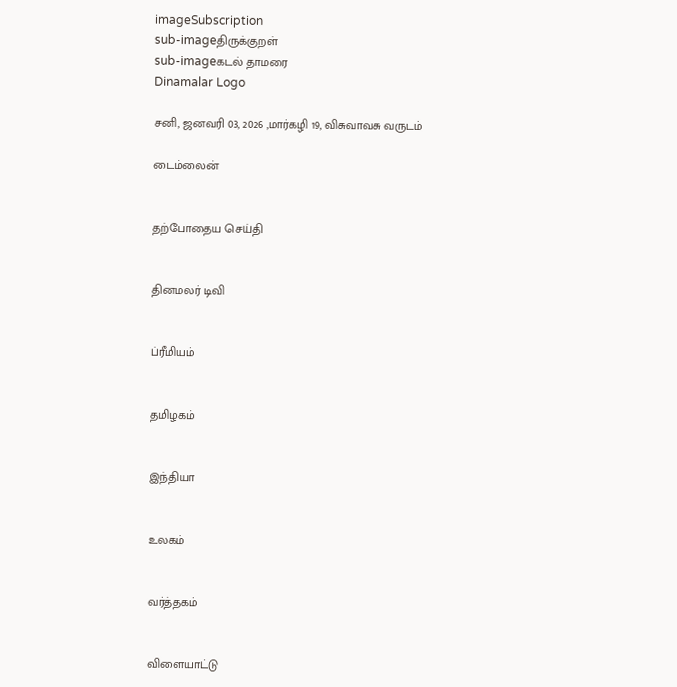imageSubscription
sub-imageதிருக்குறள்
sub-imageகடல் தாமரை
Dinamalar Logo

சனி, ஜனவரி 03, 2026 ,மார்கழி 19, விசுவாவசு வருடம்

டைம்லைன்


தற்போதைய செய்தி


தினமலர் டிவி


ப்ரீமியம்


தமிழகம்


இந்தியா


உலகம்


வர்த்தகம்


விளையாட்டு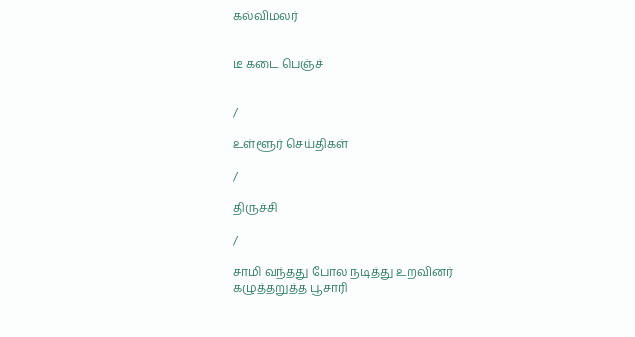கல்விமலர்


டீ கடை பெஞ்ச்


/

உள்ளூர் செய்திகள்

/

திருச்சி

/

சாமி வந்தது போல நடித்து உறவினர் கழுத்தறுத்த பூசாரி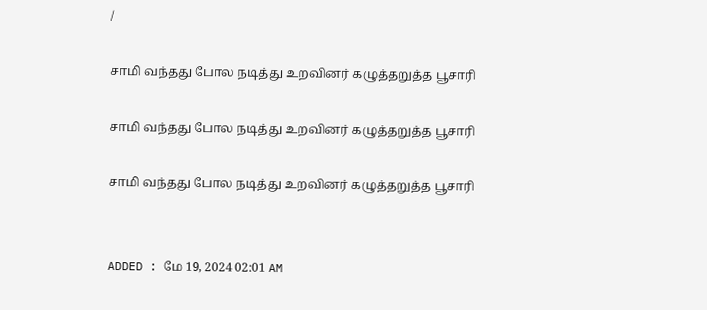/

சாமி வந்தது போல நடித்து உறவினர் கழுத்தறுத்த பூசாரி

சாமி வந்தது போல நடித்து உறவினர் கழுத்தறுத்த பூசாரி

சாமி வந்தது போல நடித்து உறவினர் கழுத்தறுத்த பூசாரி


ADDED : மே 19, 2024 02:01 AM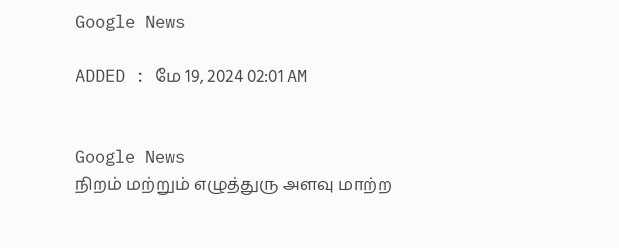Google News

ADDED : மே 19, 2024 02:01 AM


Google News
நிறம் மற்றும் எழுத்துரு அளவு மாற்ற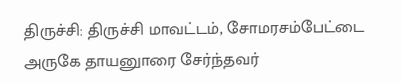திருச்சி: திருச்சி மாவட்டம், சோமரசம்பேட்டை அருகே தாயனுாரை சேர்ந்தவர்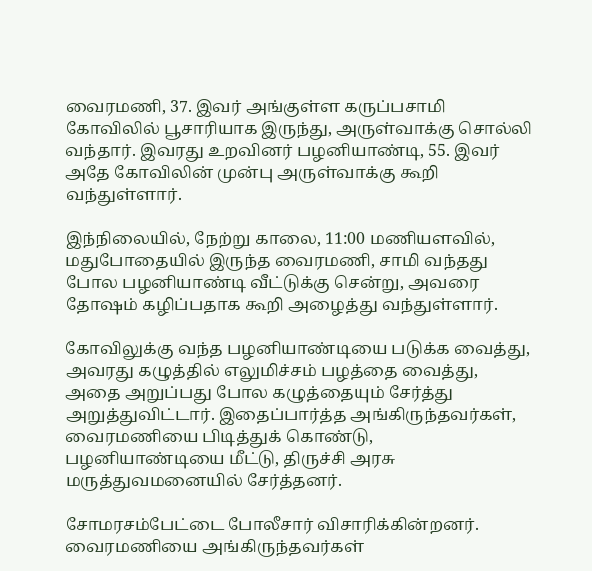வைரமணி, 37. இவர் அங்குள்ள கருப்பசாமி கோவிலில் பூசாரியாக இருந்து, அருள்வாக்கு சொல்லி வந்தார். இவரது உறவினர் பழனியாண்டி, 55. இவர் அதே கோவிலின் முன்பு அருள்வாக்கு கூறி வந்துள்ளார்.

இந்நிலையில், நேற்று காலை, 11:00 மணியளவில், மதுபோதையில் இருந்த வைரமணி, சாமி வந்தது போல பழனியாண்டி வீட்டுக்கு சென்று, அவரை தோஷம் கழிப்பதாக கூறி அழைத்து வந்துள்ளார்.

கோவிலுக்கு வந்த பழனியாண்டியை படுக்க வைத்து, அவரது கழுத்தில் எலுமிச்சம் பழத்தை வைத்து, அதை அறுப்பது போல கழுத்தையும் சேர்த்து அறுத்துவிட்டார். இதைப்பார்த்த அங்கிருந்தவர்கள், வைரமணியை பிடித்துக் கொண்டு, பழனியாண்டியை மீட்டு, திருச்சி அரசு மருத்துவமனையில் சேர்த்தனர்.

சோமரசம்பேட்டை போலீசார் விசாரிக்கின்றனர். வைரமணியை அங்கிருந்தவர்கள்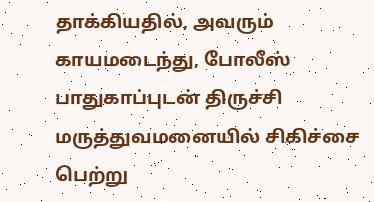தாக்கியதில், அவரும் காயமடைந்து, போலீஸ் பாதுகாப்புடன் திருச்சி மருத்துவமனையில் சிகிச்சை பெற்று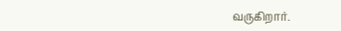வருகிறார்.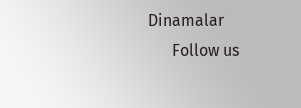Dinamalar
      Follow us